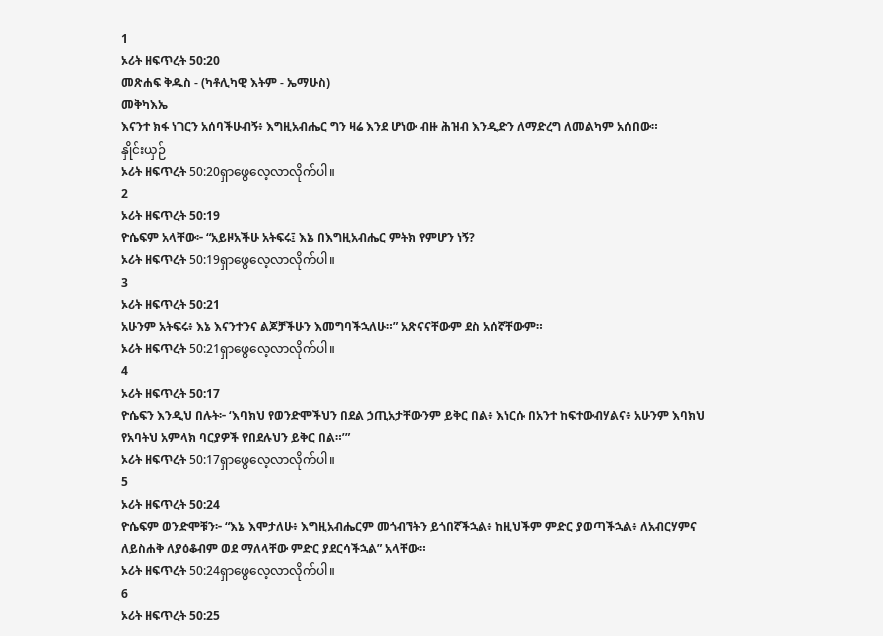1
ኦሪት ዘፍጥረት 50:20
መጽሐፍ ቅዱስ - (ካቶሊካዊ እትም - ኤማሁስ)
መቅካእኤ
እናንተ ክፋ ነገርን አሰባችሁብኝ፥ እግዚአብሔር ግን ዛሬ እንደ ሆነው ብዙ ሕዝብ እንዲድን ለማድረግ ለመልካም አሰበው።
နှိုင်းယှဉ်
ኦሪት ዘፍጥረት 50:20ရှာဖွေလေ့လာလိုက်ပါ။
2
ኦሪት ዘፍጥረት 50:19
ዮሴፍም አላቸው፦ “አይዞአችሁ አትፍሩ፤ እኔ በእግዚአብሔር ምትክ የምሆን ነኝ?
ኦሪት ዘፍጥረት 50:19ရှာဖွေလေ့လာလိုက်ပါ။
3
ኦሪት ዘፍጥረት 50:21
አሁንም አትፍሩ፥ እኔ እናንተንና ልጆቻችሁን እመግባችኋለሁ።” አጽናናቸውም ደስ አሰኛቸውም።
ኦሪት ዘፍጥረት 50:21ရှာဖွေလေ့လာလိုက်ပါ။
4
ኦሪት ዘፍጥረት 50:17
ዮሴፍን እንዲህ በሉት፦ ‘እባክህ የወንድሞችህን በደል ኃጢአታቸውንም ይቅር በል፥ እነርሱ በአንተ ከፍተውብሃልና፥ አሁንም እባክህ የአባትህ አምላክ ባርያዎች የበደሉህን ይቅር በል።’”
ኦሪት ዘፍጥረት 50:17ရှာဖွေလေ့လာလိုက်ပါ။
5
ኦሪት ዘፍጥረት 50:24
ዮሴፍም ወንድሞቹን፦ “እኔ እሞታለሁ፥ እግዚአብሔርም መጎብኘትን ይጎበኛችኋል፥ ከዚህችም ምድር ያወጣችኋል፥ ለአብርሃምና ለይስሐቅ ለያዕቆብም ወደ ማለላቸው ምድር ያደርሳችኋል” አላቸው።
ኦሪት ዘፍጥረት 50:24ရှာဖွေလေ့လာလိုက်ပါ။
6
ኦሪት ዘፍጥረት 50:25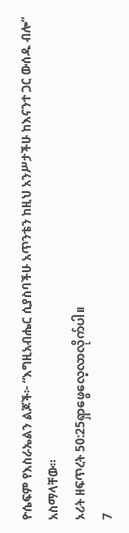ዮሴፍም የእስራኤልን ልጆች፦ “እግዚአብሔር ሲያስባችሁ አጥንቴን ከዚህ አንሥታችሁ ከእናንተ ጋር ውሰዱ ብሎ” አስማላቸው።
ኦሪት ዘፍጥረት 50:25ရှာဖွေလေ့လာလိုက်ပါ။
7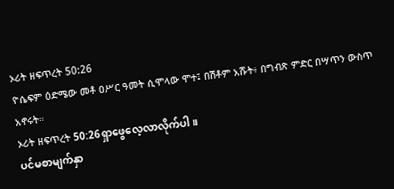ኦሪት ዘፍጥረት 50:26
ዮሴፍም ዕድሜው መቶ ዐሥር ዓመት ሲሞላው ሞተ፤ በሽቶም አሹት፥ በግብጽ ምድር በሣጥን ውስጥ አኖሩት።
ኦሪት ዘፍጥረት 50:26ရှာဖွေလေ့လာလိုက်ပါ။
ပင်မစာမျက်နှာ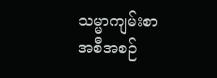သမ္မာကျမ်းစာ
အစီအစဉ်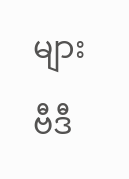များ
ဗီဒီ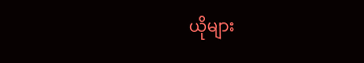ယိုများ